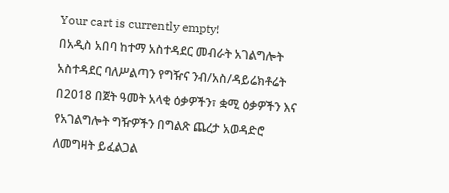Your cart is currently empty!
በአዲስ አበባ ከተማ አስተዳደር መብራት አገልግሎት አስተዳደር ባለሥልጣን የግዥና ንብ/አስ/ዳይሬክቶሬት በ2018 በጀት ዓመት አላቂ ዕቃዎችን፣ ቋሚ ዕቃዎችን እና የአገልግሎት ግዥዎችን በግልጽ ጨረታ አወዳድሮ ለመግዛት ይፈልጋል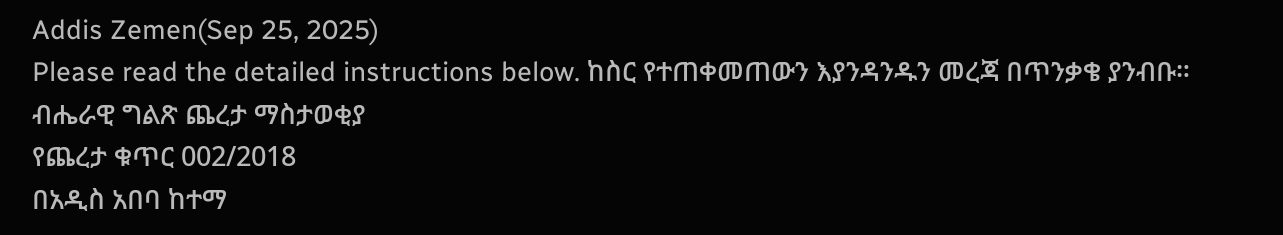Addis Zemen(Sep 25, 2025)
Please read the detailed instructions below. ከስር የተጠቀመጠውን እያንዳንዱን መረጃ በጥንቃቄ ያንብቡ።
ብሔራዊ ግልጽ ጨረታ ማስታወቂያ
የጨረታ ቁጥር 002/2018
በአዲስ አበባ ከተማ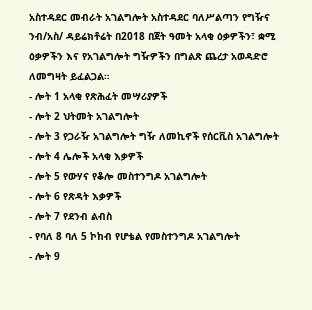አስተዳደር መብራት አገልግሎት አስተዳደር ባለሥልጣን የግዥና ንብ/አስ/ ዳይሬክቶሬት በ2018 በጀት ዓመት አላቂ ዕቃዎችን፣ ቋሚ ዕቃዎችን እና የአገልግሎት ግዥዎችን በግልጽ ጨረታ አወዳድሮ ለመግዛት ይፈልጋል።
- ሎት 1 አላቂ የጽሕፈት መሣሪያዎች
- ሎት 2 ህትመት አገልግሎት
- ሎት 3 የጋራዥ አገልግሎት ግዥ ለመኪኖች የሰርቪስ አገልግሎት
- ሎት 4 ሌሎች አላቂ እቃዎች
- ሎት 5 የውሃና የቆሎ መስተንግዶ አገልግሎት
- ሎት 6 የጽዳት እቃዎች
- ሎት 7 የደንብ ልብስ
- የባለ 8 ባለ 5 ኮከብ የሆቴል የመስተንግዶ አገልግሎት
- ሎት 9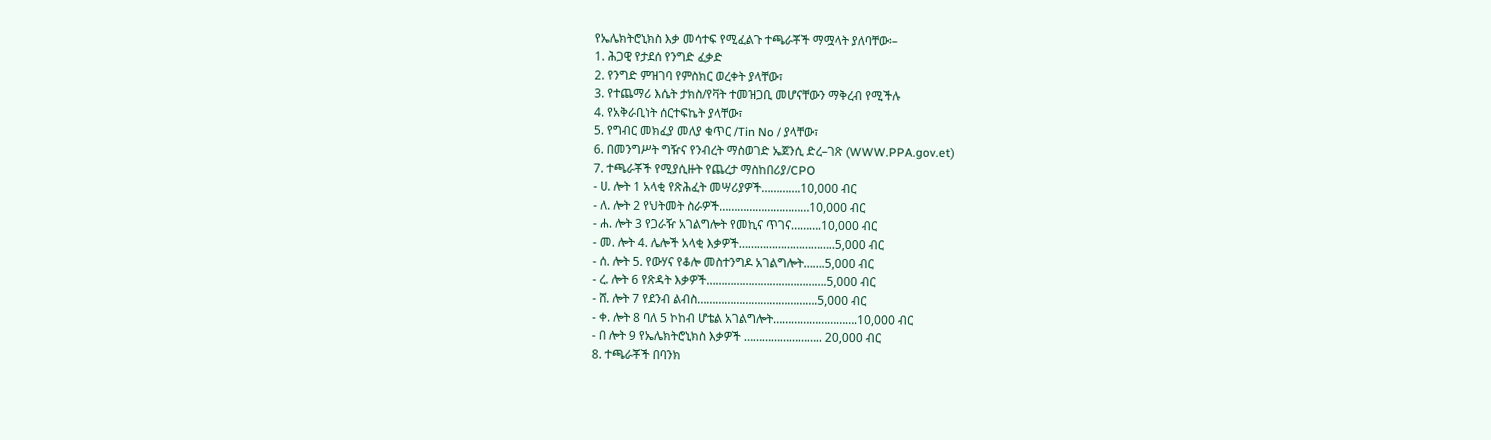የኤሌክትሮኒክስ እቃ መሳተፍ የሚፈልጉ ተጫራቾች ማሟላት ያለባቸው፡–
1. ሕጋዊ የታደሰ የንግድ ፈቃድ
2. የንግድ ምዝገባ የምስክር ወረቀት ያላቸው፣
3. የተጨማሪ እሴት ታክስ/የቫት ተመዝጋቢ መሆናቸውን ማቅረብ የሚችሉ
4. የአቅራቢነት ሰርተፍኬት ያላቸው፣
5. የግብር መክፈያ መለያ ቁጥር /Tin No / ያላቸው፣
6. በመንግሥት ግዥና የንብረት ማስወገድ ኤጀንሲ ድረ–ገጽ (WWW.PPA.gov.et)
7. ተጫራቾች የሚያሲዙት የጨረታ ማስከበሪያ/CPO
- ሀ. ሎት 1 አላቂ የጽሕፈት መሣሪያዎች………….10,000 ብር
- ለ. ሎት 2 የህትመት ስራዎች…………………………10,000 ብር
- ሐ. ሎት 3 የጋራዥ አገልግሎት የመኪና ጥገና……….10,000 ብር
- መ. ሎት 4. ሌሎች አላቂ እቃዎች…………………………..5,000 ብር
- ሰ. ሎት 5. የውሃና የቆሎ መስተንግዶ አገልግሎት…….5,000 ብር
- ረ. ሎት 6 የጽዳት እቃዎች………………………………….5,000 ብር
- ሸ. ሎት 7 የደንብ ልብስ………………………………….5,000 ብር
- ቀ. ሎት 8 ባለ 5 ኮከብ ሆቴል አገልግሎት……………………….10,000 ብር
- በ ሎት 9 የኤሌክትሮኒክስ እቃዎች …………………….. 20,000 ብር
8. ተጫራቾች በባንክ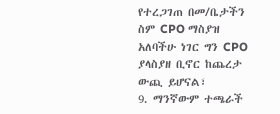የተረጋገጠ በመ/ቤታችን ስም CPO ማስያዝ አለባችሁ ነገር ግን CPO ያላስያዘ ቢኖር ከጨረታ ውጪ ይሆናል፣
9. ማንኛውም ተጫራች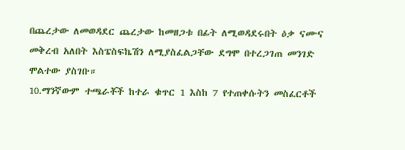በጨረታው ለመወዳደር ጨረታው ከመዘጋቱ በፊት ለሚወዳደሩበት ዕቃ ናሙና መቅረብ አለበት እስፔስፍኬሽን ለሚያስፈልጋቸው ደግሞ በተረጋገጠ መንገድ ሞልተው ያስገቡ።
10.ማንኛውም ተጫራቾች ከተራ ቁጥር 1 እስከ 7 የተጠቀሱትን መስፈርቶች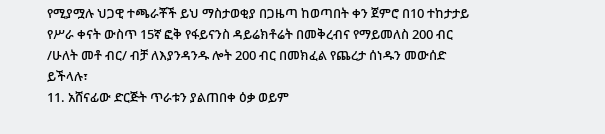የሚያሟሉ ህጋዊ ተጫራቾች ይህ ማስታወቂያ በጋዜጣ ከወጣበት ቀን ጀምሮ በ10 ተከታታይ የሥራ ቀናት ውስጥ 15ኛ ፎቅ የፋይናንስ ዳይሬክቶሬት በመቅረብና የማይመለስ 200 ብር /ሁለት መቶ ብር/ ብቻ ለእያንዳንዱ ሎት 200 ብር በመክፈል የጨረታ ሰነዱን መውሰድ ይችላሉ፣
11. አሸናፊው ድርጅት ጥራቱን ያልጠበቀ ዕቃ ወይም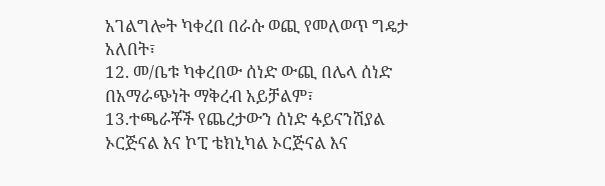አገልግሎት ካቀረበ በራሱ ወጪ የመለወጥ ግዴታ አለበት፣
12. መ/ቤቱ ካቀረበው ሰነድ ውጪ በሌላ ሰነድ በአማራጭነት ማቅረብ አይቻልም፣
13.ተጫራቾች የጨረታውን ሰነድ ፋይናንሽያል ኦርጅናል እና ኮፒ ቴክኒካል ኦርጅናል እና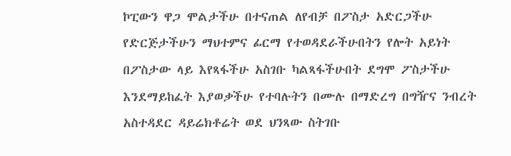ኮፒውን ዋጋ ሞልታችሁ በተናጠል ለየብቻ በፖስታ አድርጋችሁ የድርጅታችሁን ማህተምና ፊርማ የተወዳደራችሁበትን የሎት አይነት በፖስታው ላይ እየጻፋችሁ አስገቡ ካልጻፋችሁበት ደግሞ ፖስታችሁ እንደማይከፈት እያወቃችሁ የተባሉትን በሙሉ በማድረግ በግዥና ንብረት አስተዳደር ዳይሬክቶሬት ወደ ህንጻው ስትገቡ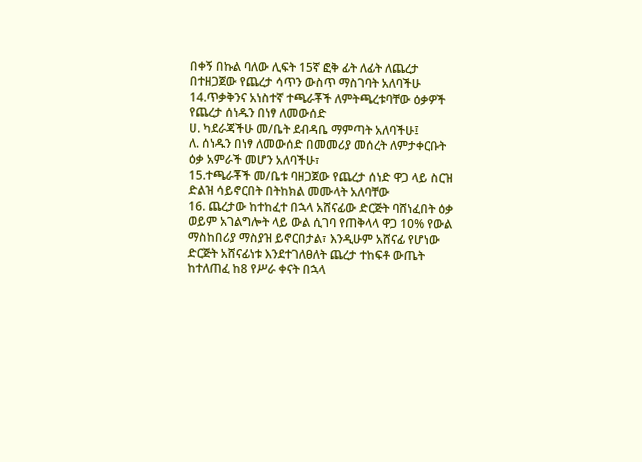በቀኝ በኩል ባለው ሊፍት 15ኛ ፎቅ ፊት ለፊት ለጨረታ በተዘጋጀው የጨረታ ሳጥን ውስጥ ማስገባት አለባችሁ
14.ጥቃቅንና አነስተኛ ተጫራቾች ለምትጫረቱባቸው ዕቃዎች የጨረታ ሰነዱን በነፃ ለመውሰድ
ሀ. ካደራጃችሁ መ/ቤት ደብዳቤ ማምጣት አለባችሁ፤
ለ. ሰነዱን በነፃ ለመውሰድ በመመሪያ መሰረት ለምታቀርቡት ዕቃ አምራች መሆን አለባችሁ፣
15.ተጫራቾች መ/ቤቱ ባዘጋጀው የጨረታ ሰነድ ዋጋ ላይ ስርዝ ድልዝ ሳይኖርበት በትከክል መሙላት አለባቸው
16. ጨረታው ከተከፈተ በኋላ አሸናፊው ድርጅት ባሸነፈበት ዕቃ ወይም አገልግሎት ላይ ውል ሲገባ የጠቅላላ ዋጋ 10% የውል ማስከበሪያ ማስያዝ ይኖርበታል፣ እንዲሁም አሸናፊ የሆነው ድርጅት አሸናፊነቱ እንደተገለፀለት ጨረታ ተከፍቶ ውጤት ከተለጠፈ ከ8 የሥራ ቀናት በኋላ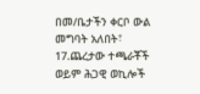በመ/ቤታችን ቀርቦ ውል መግባት አለበት፣
17.ጨረታው ተጫራቾች ወይም ሕጋዊ ወኪሎች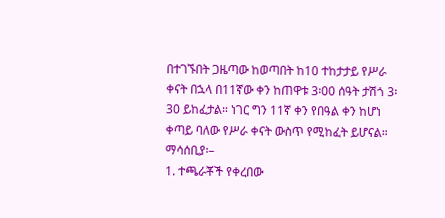በተገኙበት ጋዜጣው ከወጣበት ከ10 ተከታታይ የሥራ ቀናት በኋላ በ11ኛው ቀን ከጠዋቱ 3፡00 ሰዓት ታሽጎ 3፡30 ይከፈታል። ነገር ግን 11ኛ ቀን የበዓል ቀን ከሆነ ቀጣይ ባለው የሥራ ቀናት ውስጥ የሚከፈት ይሆናል።
ማሳሰቢያ፡–
1. ተጫራቾች የቀረበው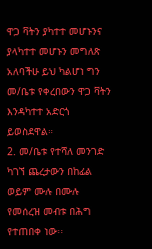ዋጋ ቫትን ያካተተ መሆኑንና ያላካተተ መሆኑን መግለጽ አለባችሁ ይህ ካልሆነ ግን መ/ቤቱ የቀረበውን ዋጋ ቫትን እንዳካተተ አድርጎ ይወስደዋል።
2. መ/ቤቱ የተሻለ መንገድ ካገኘ ጨረታውን በከፊል ወይም ሙሉ በሙሉ የመሰረዝ መብቱ በሕግ የተጠበቀ ነው፡፡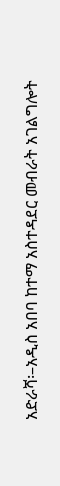አድራሻ፡–አዲስ አበባ ከተማ አስተዳደር መብራት አገልግሎት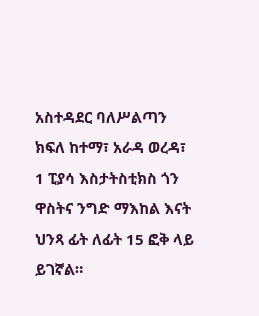አስተዳደር ባለሥልጣን ክፍለ ከተማ፣ አራዳ ወረዳ፣ 1 ፒያሳ እስታትስቲክስ ጎን ዋስትና ንግድ ማእከል እናት ህንጻ ፊት ለፊት 15 ፎቅ ላይ ይገኛል።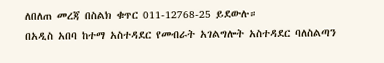ለበለጠ መረጃ በስልክ ቁጥር 011-12768-25 ይደውሉ።
በአዲስ አበባ ከተማ አስተዳደር የመብራት አገልግሎት አስተዳደር ባለስልጣን